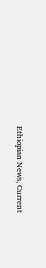Ethiopian News, Current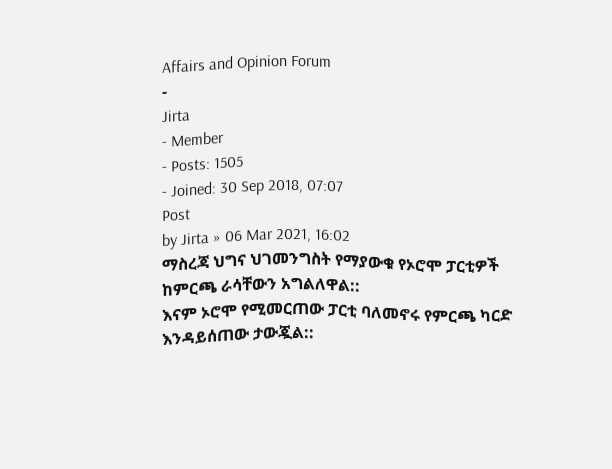Affairs and Opinion Forum
-
Jirta
- Member
- Posts: 1505
- Joined: 30 Sep 2018, 07:07
Post
by Jirta » 06 Mar 2021, 16:02
ማስረጃ ህግና ህገመንግስት የማያውቁ የኦሮሞ ፓርቲዎች ከምርጫ ራሳቸውን አግልለዋል::
እናም ኦሮሞ የሚመርጠው ፓርቲ ባለመኖሩ የምርጫ ካርድ እንዳይሰጠው ታውጇል::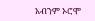አብንም ኦሮሞ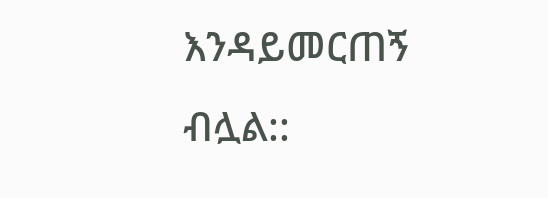እንዳይመርጠኝ ብሏል::